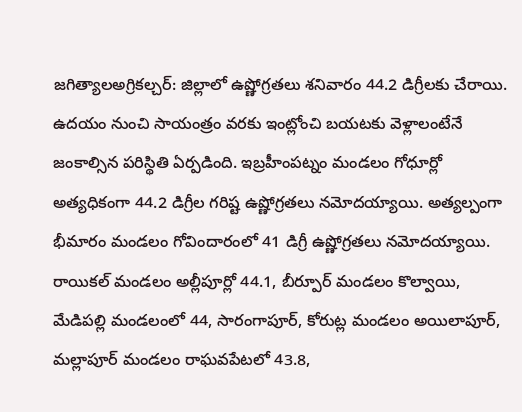జగిత్యాలఅగ్రికల్చర్: జిల్లాలో ఉష్ణోగ్రతలు శనివారం 44.2 డిగ్రీలకు చేరాయి. ఉదయం నుంచి సాయంత్రం వరకు ఇంట్లోంచి బయటకు వెళ్లాలంటేనే జంకాల్సిన పరిస్థితి ఏర్పడింది. ఇబ్రహీంపట్నం మండలం గోధూర్లో అత్యధికంగా 44.2 డిగ్రీల గరిష్ట ఉష్ణోగ్రతలు నమోదయ్యాయి. అత్యల్పంగా భీమారం మండలం గోవిందారంలో 41 డిగ్రీ ఉష్ణోగ్రతలు నమోదయ్యాయి. రాయికల్ మండలం అల్లీపూర్లో 44.1, బీర్పూర్ మండలం కొల్వాయి, మేడిపల్లి మండలంలో 44, సారంగాపూర్, కోరుట్ల మండలం అయిలాపూర్, మల్లాపూర్ మండలం రాఘవపేటలో 43.8,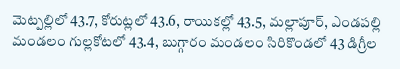మెట్పల్లిలో 43.7, కోరుట్లలో 43.6, రాయికల్లో 43.5, మల్లాపూర్, ఎండపల్లి మండలం గుల్లకోటలో 43.4, బుగ్గారం మండలం సిరికొండలో 43 డిగ్రీల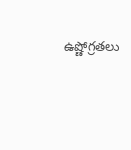ఉష్ణోగ్రతలు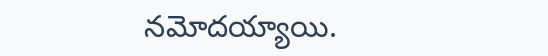నమోదయ్యాయి.